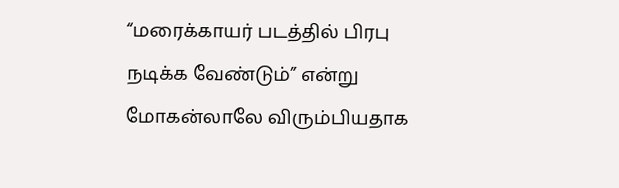“மரைக்காயர் படத்தில் பிரபு நடிக்க வேண்டும்” என்று மோகன்லாலே விரும்பியதாக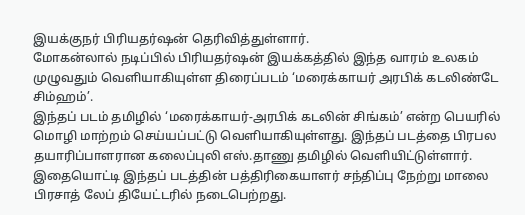இயக்குநர் பிரியதர்ஷன் தெரிவித்துள்ளார்.
மோகன்லால் நடிப்பில் பிரியதர்ஷன் இயக்கத்தில் இந்த வாரம் உலகம் முழுவதும் வெளியாகியுள்ள திரைப்படம் ‘மரைக்காயர் அரபிக் கடலிண்டே சிம்ஹம்’.
இந்தப் படம் தமிழில் ‘மரைக்காயர்-அரபிக் கடலின் சிங்கம்’ என்ற பெயரில் மொழி மாற்றம் செய்யப்பட்டு வெளியாகியுள்ளது. இந்தப் படத்தை பிரபல தயாரிப்பாளரான கலைப்புலி எஸ்.தாணு தமிழில் வெளியிட்டுள்ளார்.
இதையொட்டி இந்தப் படத்தின் பத்திரிகையாளர் சந்திப்பு நேற்று மாலை பிரசாத் லேப் தியேட்டரில் நடைபெற்றது.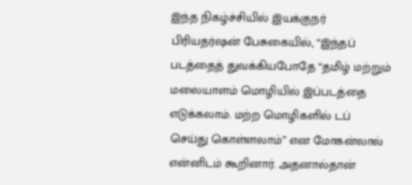இந்த நிகழ்ச்சியில் இயக்குநர் பிரியதர்ஷன் பேசுகையில், “இந்தப் படத்தைத் துவக்கியபோதே “தமிழ் மற்றும் மலையாளம் மொழியில் இப்படத்தை எடுக்கலாம். மற்ற மொழிகளில் டப் செய்து கொள்ளலாம்” என மோகன்லால் என்னிடம் கூறினார். அதனால்தான்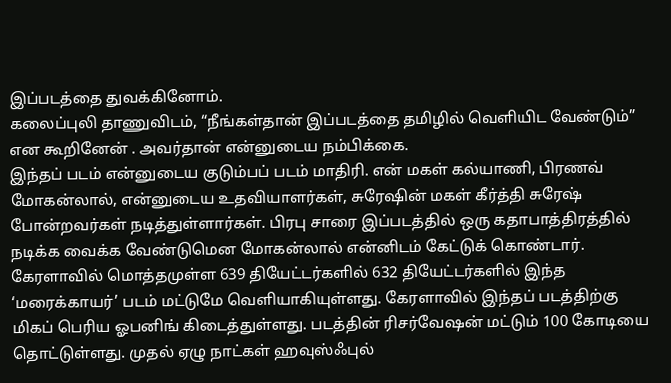இப்படத்தை துவக்கினோம்.
கலைப்புலி தாணுவிடம், “நீங்கள்தான் இப்படத்தை தமிழில் வெளியிட வேண்டும்” என கூறினேன் . அவர்தான் என்னுடைய நம்பிக்கை.
இந்தப் படம் என்னுடைய குடும்பப் படம் மாதிரி. என் மகள் கல்யாணி, பிரணவ் மோகன்லால், என்னுடைய உதவியாளர்கள், சுரேஷின் மகள் கீர்த்தி சுரேஷ் போன்றவர்கள் நடித்துள்ளார்கள். பிரபு சாரை இப்படத்தில் ஒரு கதாபாத்திரத்தில் நடிக்க வைக்க வேண்டுமென மோகன்லால் என்னிடம் கேட்டுக் கொண்டார்.
கேரளாவில் மொத்தமுள்ள 639 தியேட்டர்களில் 632 தியேட்டர்களில் இந்த ‘மரைக்காயர்’ படம் மட்டுமே வெளியாகியுள்ளது. கேரளாவில் இந்தப் படத்திற்கு மிகப் பெரிய ஓபனிங் கிடைத்துள்ளது. படத்தின் ரிசர்வேஷன் மட்டும் 100 கோடியை தொட்டுள்ளது. முதல் ஏழு நாட்கள் ஹவுஸ்ஃபுல்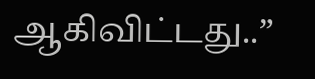ஆகிவிட்டது..”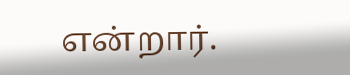என்றார்.